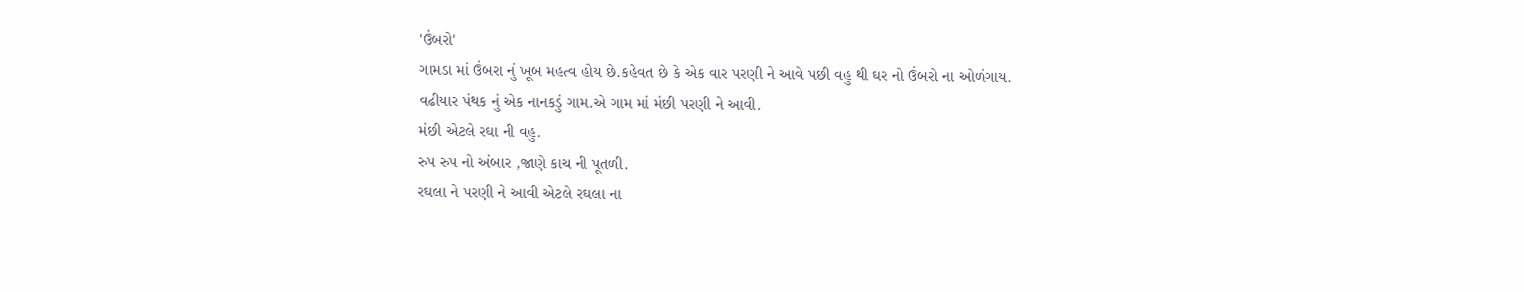'ઉંબરો'
ગામડા માં ઉંબરા નું ખૂબ મહત્વ હોય છે.કહેવત છે કે એક વાર પરણી ને આવે પછી વહુ થી ઘર નો ઉંબરો ના ઓળંગાય.
વઢીયાર પંથક નું એક નાનકડું ગામ.એ ગામ માં મંછી પરણી ને આવી.
મંછી એટલે રઘા ની વહુ.
રુપ રુપ નો અંબાર ,જાણે કાચ ની પૂતળી.
રઘલા ને પરણી ને આવી એટલે રઘલા ના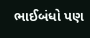ભાઈબંધો પણ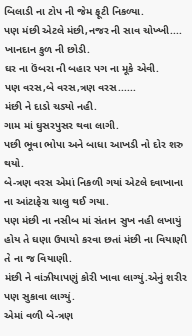બિલાડી ના ટોપ ની જેમ ફૂટી નિકળ્યા.
પણ મંછી એટલે મંછી,નજર ની સાવ ચોખ્ખી....
ખાનદાન કુળ ની છોડી.
ઘર ના ઉંબરા ની બહાર પગ ના મૂકે એવી.
પણ વરસ,બે વરસ,ત્રણ વરસ......
મંછી ને દાડો ચડ્યો નહી.
ગામ માં ઘુસરપુસર થવા લાગી.
પછી ભૂવા ભોપા અને બાધા આખડી નો દોર શરુ થયો.
બે-ત્રણ વરસ એમાં નિકળી ગયાં એટલે દવાખાના ના આંટાફેરા ચાલુ થઈ ગયા.
પણ મંછી ના નસીબ માં સંતાન સુખ નહી લખાયું હોય તે ઘણા ઉપાયો કરવા છતાં મંછી ના વિયાણી તે ના જ વિયાણી.
મંછી ને વાંઝીયાપણું કોરી ખાવા લાગ્યું.એનું શરીર પણ સુકાવા લાગ્યું.
એમાં વળી બે-ત્રણ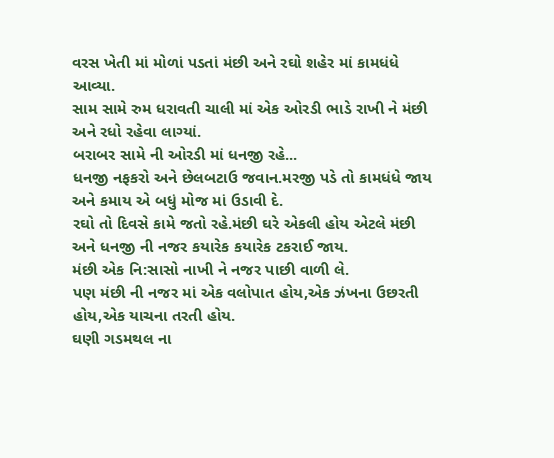વરસ ખેતી માં મોળાં પડતાં મંછી અને રઘો શહેર માં કામધંધે આવ્યા.
સામ સામે રુમ ધરાવતી ચાલી માં એક ઓરડી ભાડે રાખી ને મંછી અને રધો રહેવા લાગ્યાં.
બરાબર સામે ની ઓરડી માં ધનજી રહે...
ધનજી નફકરો અને છેલબટાઉ જવાન.મરજી પડે તો કામધંધે જાય અને કમાય એ બધું મોજ માં ઉડાવી દે.
રઘો તો દિવસે કામે જતો રહે.મંછી ઘરે એકલી હોય એટલે મંછી અને ધનજી ની નજર કયારેક કયારેક ટકરાઈ જાય.
મંછી એક નિ:સાસો નાખી ને નજર પાછી વાળી લે.
પણ મંછી ની નજર માં એક વલોપાત હોય,એક ઝંખના ઉછરતી હોય,એક યાચના તરતી હોય.
ઘણી ગડમથલ ના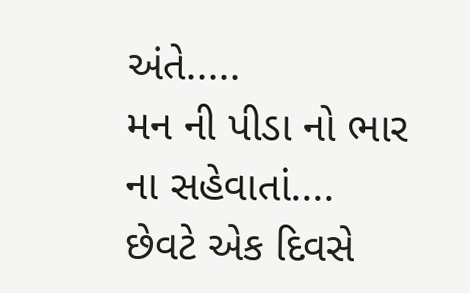અંતે.....
મન ની પીડા નો ભાર ના સહેવાતાં....
છેવટે એક દિવસે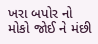ખરા બપોર નો મોકો જોઈ ને મંછી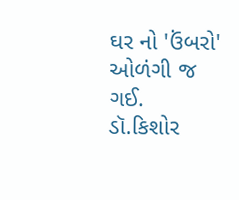ઘર નો 'ઉંબરો' ઓળંગી જ ગઈ.
ડૉ.કિશોર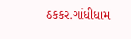ઠકકર.ગાંધીધામ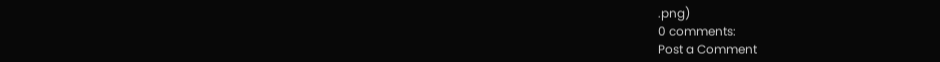.png)
0 comments:
Post a Comment